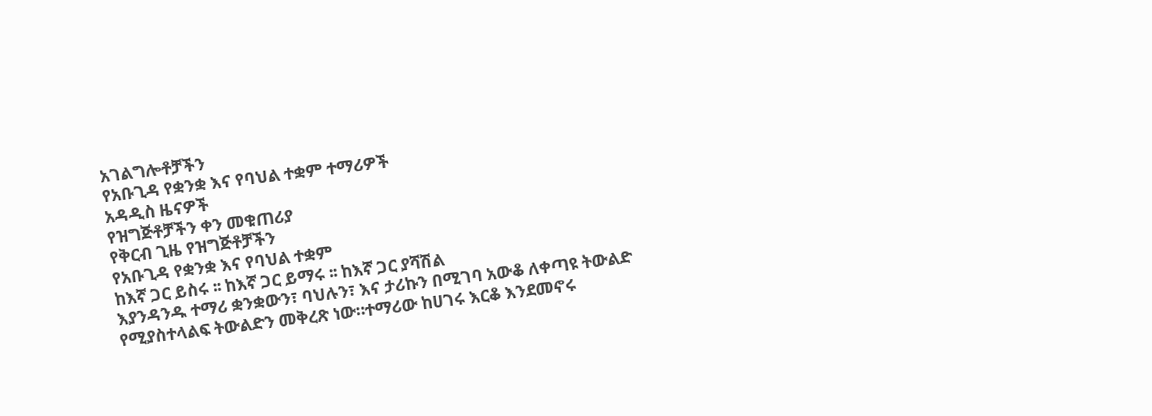አገልግሎቶቻችን
የአቡጊዳ የቋንቋ እና የባህል ተቋም ተማሪዎች
አዳዲስ ዜናዎች
የዝግጅቶቻችን ቀን መቁጠሪያ
የቅርብ ጊዜ የዝግጅቶቻችን
የአቡጊዳ የቋንቋ እና የባህል ተቋም
ከእኛ ጋር ይስሩ ፡፡ ከእኛ ጋር ይማሩ ፡፡ ከእኛ ጋር ያሻሽል
እያንዳንዱ ተማሪ ቋንቋውን፣ ባህሉን፣ እና ታሪኩን በሚገባ አውቆ ለቀጣዩ ትውልድ የሚያስተላልፍ ትውልድን መቅረጽ ነው።ተማሪው ከሀገሩ እርቆ እንደመኖሩ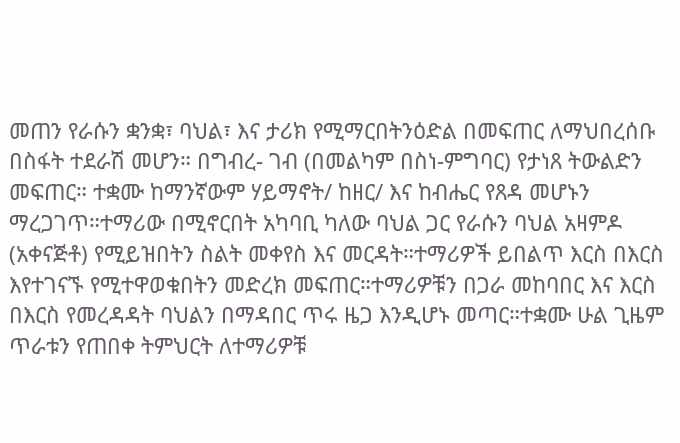መጠን የራሱን ቋንቋ፣ ባህል፣ እና ታሪክ የሚማርበትንዕድል በመፍጠር ለማህበረሰቡ በስፋት ተደራሽ መሆን። በግብረ- ገብ (በመልካም በስነ-ምግባር) የታነጸ ትውልድን መፍጠር። ተቋሙ ከማንኛውም ሃይማኖት/ ከዘር/ እና ከብሔር የጸዳ መሆኑን ማረጋገጥ።ተማሪው በሚኖርበት አካባቢ ካለው ባህል ጋር የራሱን ባህል አዛምዶ (አቀናጅቶ) የሚይዝበትን ስልት መቀየስ እና መርዳት።ተማሪዎች ይበልጥ እርስ በእርስ እየተገናኙ የሚተዋወቁበትን መድረክ መፍጠር።ተማሪዎቹን በጋራ መከባበር እና እርስ በእርስ የመረዳዳት ባህልን በማዳበር ጥሩ ዜጋ እንዲሆኑ መጣር።ተቋሙ ሁል ጊዜም ጥራቱን የጠበቀ ትምህርት ለተማሪዎቹ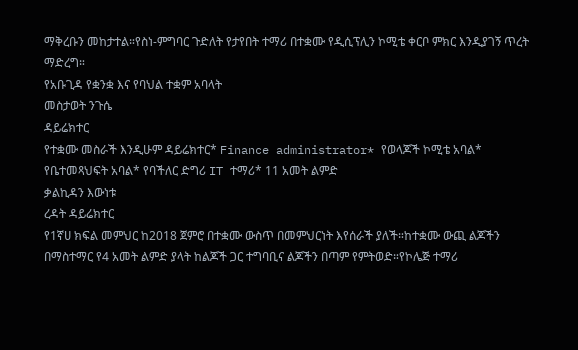ማቅረቡን መከታተል።የስነ-ምግባር ጉድለት የታየበት ተማሪ በተቋሙ የዲሲፕሊን ኮሚቴ ቀርቦ ምክር እንዲያገኝ ጥረት ማድረግ።
የአቡጊዳ የቋንቋ እና የባህል ተቋም አባላት
መስታወት ንጉሴ
ዳይሬክተር
የተቋሙ መስራች እንዲሁም ዳይሬክተር* Finance administrator* የወላጆች ኮሚቴ አባል* የቤተመጻህፍት አባል* የባችለር ድግሪ IT ተማሪ* 11 አመት ልምድ
ቃልኪዳን እውነቱ
ረዳት ዳይሬክተር
የ1ኛሀ ክፍል መምህር ከ2018 ጀምሮ በተቋሙ ውስጥ በመምህርነት እየሰራች ያለች።ከተቋሙ ውጪ ልጆችን በማስተማር የ4 አመት ልምድ ያላት ከልጆች ጋር ተግባቢና ልጆችን በጣም የምትወድ።የኮሌጅ ተማሪ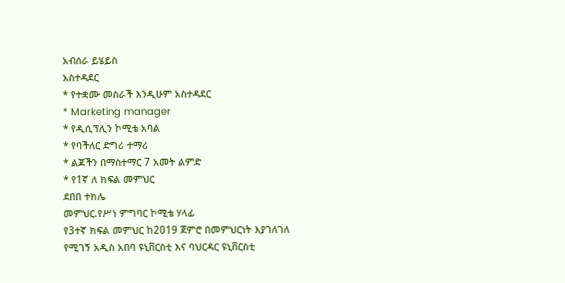አብሰራ ይሄይስ
አስተዳደር
* የተቋሙ መስራች እንዲሁም አስተዳደር
* Marketing manager
* የዲሲፕሊን ኮሚቴ አባል
* የባችለር ድግሪ ተማሪ
* ልጆችን በማስተማር 7 አመት ልምድ
* የ1ኛ ለ ክፍል መምህር
ደበበ ተክሌ
መምህር.የሥነ ምግባር ኮሚቴ ሃላፊ
የ3ተኛ ክፍል መምህር ከ2019 ጀምሮ በመምህርነት እያገለገለ የሚገኝ አዲስ አበባ ዩኒቨርስቲ እና ባህርዳር ዩኒቨርስቲ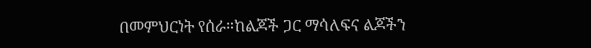በመምህርነት የሰራ።ከልጆች ጋር ማሳለፍና ልጆችን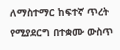ለማስተማር ከፍተኛ ጥረት የሚያደርግ በተቋሙ ውስጥ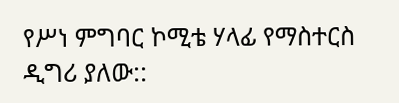የሥነ ምግባር ኮሚቴ ሃላፊ የማስተርስ ዲግሪ ያለው::